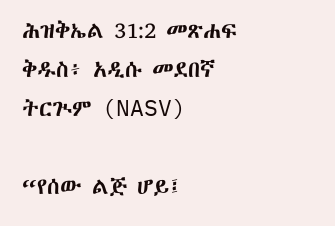ሕዝቅኤል 31:2 መጽሐፍ ቅዱስ፥ አዲሱ መደበኛ ትርጒም (NASV)

“የሰው ልጅ ሆይ፤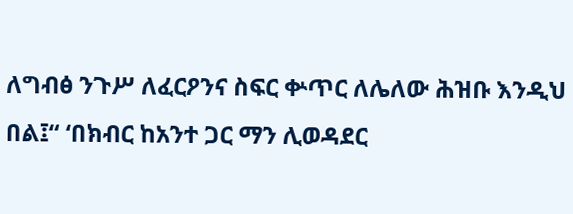ለግብፅ ንጉሥ ለፈርዖንና ስፍር ቍጥር ለሌለው ሕዝቡ እንዲህ በል፤“ ‘በክብር ከአንተ ጋር ማን ሊወዳደር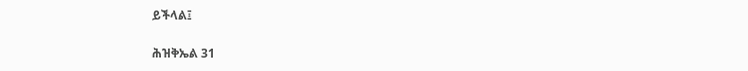ይችላል፤

ሕዝቅኤል 31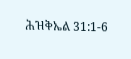ሕዝቅኤል 31:1-6